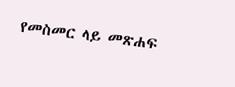የመስመር ላይ መጽሐፍ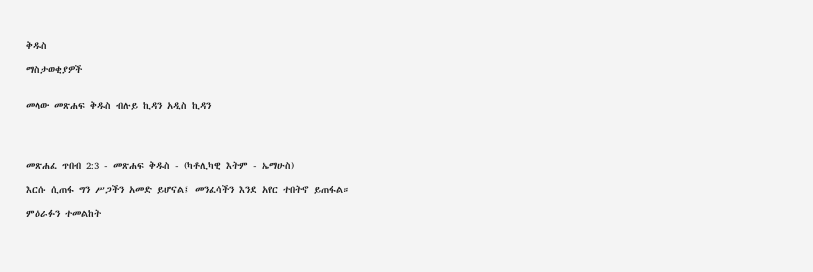ቅዱስ

ማስታወቂያዎች


መላው መጽሐፍ ቅዱስ ብሉይ ኪዳን አዲስ ኪዳን




መጽሐፈ ጥበብ 2:3 - መጽሐፍ ቅዱስ - (ካቶሊካዊ እትም - ኤማሁስ)

እርሱ ሲጠፋ ግን ሥጋችን አመድ ይሆናል፤ መንፈሳችን እንደ አየር ተበትኖ ይጠፋል።

ምዕራፉን ተመልከት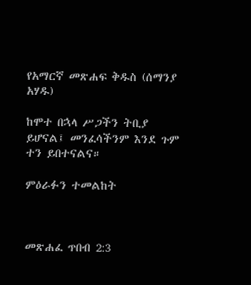የአማርኛ መጽሐፍ ቅዱስ (ሰማንያ አሃዱ)

ከሞተ በኋላ ሥጋችን ትቢያ ይሆናል፤ መንፈሳችንም እንደ ጉም ተን ይበተናልና።

ምዕራፉን ተመልከት



መጽሐፈ ጥበብ 2:3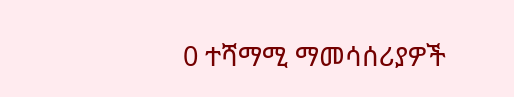0 ተሻማሚ ማመሳሰሪያዎች